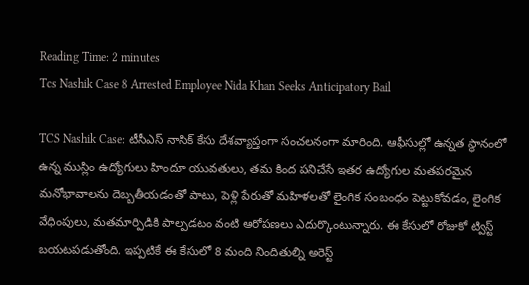Reading Time: 2 minutes
Tcs Nashik Case 8 Arrested Employee Nida Khan Seeks Anticipatory Bail

TCS Nashik Case: టీసీఎస్ నాసిక్ కేసు దేశవ్యాప్తంగా సంచలనంగా మారింది. ఆఫీసుల్లో ఉన్నత స్థానంలో ఉన్న ముస్లిం ఉద్యోగులు హిందూ యువతులు, తమ కింద పనిచేసే ఇతర ఉద్యోగుల మతపరమైన మనోభావాలను దెబ్బతీయడంతో పాటు, పెళ్లి పేరుతో మహిళలతో లైంగిక సంబంధం పెట్టుకోవడం, లైంగిక వేధింపులు, మతమార్పిడికి పాల్పడటం వంటి ఆరోపణలు ఎదుర్కొంటున్నారు. ఈ కేసులో రోజుకో ట్విస్ట్ బయటపడుతోంది. ఇప్పటికే ఈ కేసులో 8 మంది నిందితుల్ని అరెస్ట్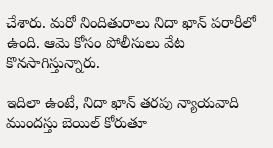చేశారు. మరో నిందితురాలు నిదా ఖాన్ పరారీలో ఉంది. ఆమె కోసం పోలీసులు వేట కొనసాగిస్తున్నారు.

ఇదిలా ఉంటే, నిదా ఖాన్ తరపు న్యాయవాది ముందస్తు బెయిల్ కోరుతూ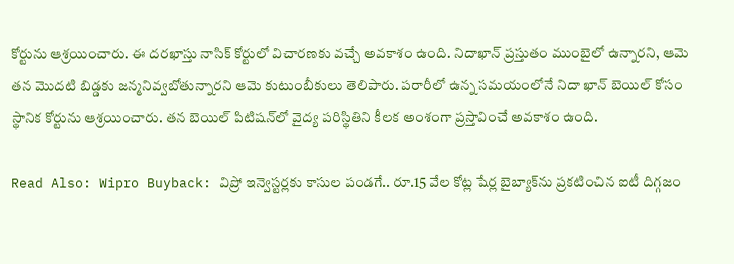కోర్టును ఆశ్రయించారు. ఈ దరఖాస్తు నాసిక్ కోర్టులో విచారణకు వచ్చే అవకాశం ఉంది. నిదాఖాన్ ప్రస్తుతం ముంబైలో ఉన్నారని, ఆమె తన మొదటి బిడ్డకు జన్మనివ్వబోతున్నారని ఆమె కుటుంబీకులు తెలిపారు. పరారీలో ఉన్న సమయంలోనే నిదా ఖాన్ బెయిల్ కోసం స్థానిక కోర్టును ఆశ్రయించారు. తన బెయిల్ పిటిషన్‌లో వైద్య పరిస్థితిని కీలక అంశంగా ప్రస్తావించే అవకాశం ఉంది.

Read Also: Wipro Buyback: విప్రో ఇన్వెస్టర్లకు కాసుల పండగే.. రూ.15 వేల కోట్ల షేర్ల బైబ్యాక్‌ను ప్రకటించిన ఐటీ దిగ్గజం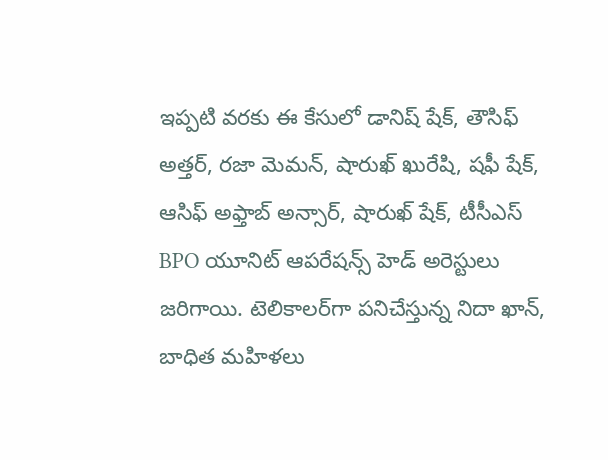ఇప్పటి వరకు ఈ కేసులో డానిష్ షేక్, తౌసిఫ్ అత్తర్, రజా మెమన్, షారుఖ్ ఖురేషి, షఫీ షేక్, ఆసిఫ్ అఫ్తాబ్ అన్సార్, షారుఖ్ షేక్, టీసీఎస్ BPO యూనిట్ ఆపరేషన్స్ హెడ్ అరెస్టులు జరిగాయి. టెలికాలర్‌గా పనిచేస్తున్న నిదా ఖాన్, బాధిత మహిళలు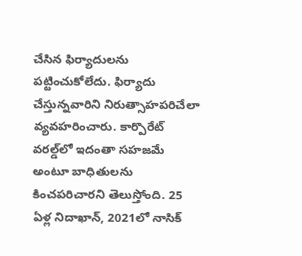చేసిన ఫిర్యాదులను పట్టించుకోలేదు. ఫిర్యాదు చేస్తున్నవారిని నిరుత్సాహపరిచేలా వ్యవహరించారు. కార్పొరేట్ వరల్డ్‌లో ఇదంతా సహజమే అంటూ బాధితులను కించపరిచారని తెలుస్తోంది. 25 ఏళ్ల నిదాఖాన్, 2021లో నాసిక్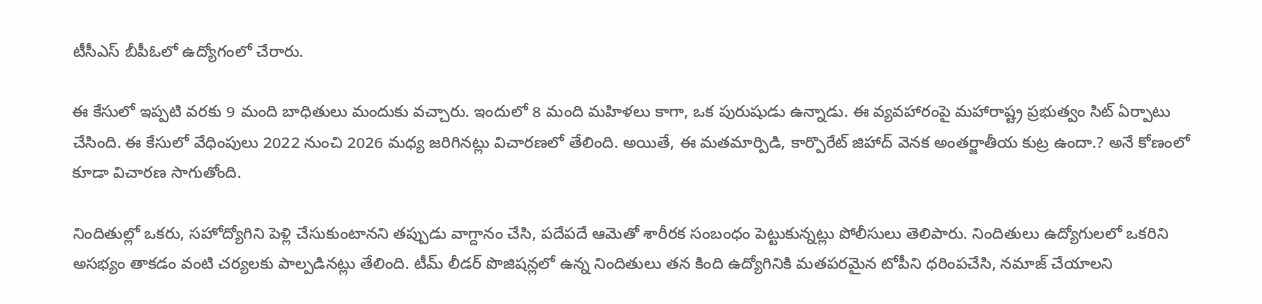టీసీఎస్ బీపీఓలో ఉద్యోగంలో చేరారు.

ఈ కేసులో ఇప్పటి వరకు 9 మంది బాధితులు మందుకు వచ్చారు. ఇందులో 8 మంది మహిళలు కాగా, ఒక పురుషుడు ఉన్నాడు. ఈ వ్యవహారంపై మహారాష్ట్ర ప్రభుత్వం సిట్ ఏర్పాటు చేసింది. ఈ కేసులో వేధింపులు 2022 నుంచి 2026 మధ్య జరిగినట్లు విచారణలో తేలింది. అయితే, ఈ మతమార్పిడి, కార్పొరేట్ జిహాద్ వెనక అంతర్జాతీయ కుట్ర ఉందా.? అనే కోణంలో కూడా విచారణ సాగుతోంది.

నిందితుల్లో ఒకరు, సహోద్యోగిని పెళ్లి చేసుకుంటానని తప్పుడు వాగ్దానం చేసి, పదేపదే ఆమెతో శారీరక సంబంధం పెట్టుకున్నట్లు పోలీసులు తెలిపారు. నిందితులు ఉద్యోగులలో ఒకరిని అసభ్యం తాకడం వంటి చర్యలకు పాల్పడినట్లు తేలింది. టీమ్ లీడర్ పొజిషన్లలో ఉన్న నిందితులు తన కింది ఉద్యోగినికి మతపరమైన టోపీని ధరింపచేసి, నమాజ్ చేయాలని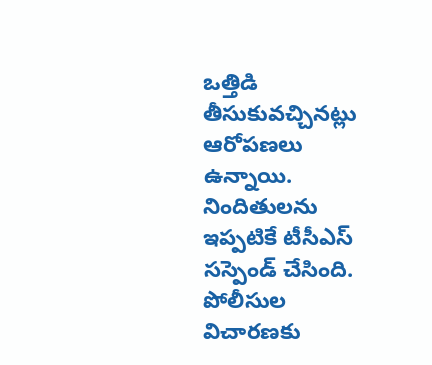ఒత్తిడి తీసుకువచ్చినట్లు ఆరోపణలు ఉన్నాయి. నిందితులను ఇప్పటికే టీసీఎస్ సస్పెండ్ చేసింది. పోలీసుల విచారణకు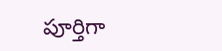పూర్తిగా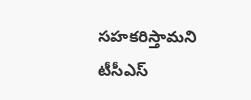సహకరిస్తామని టీసీఎస్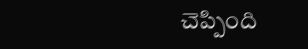చెప్పింది